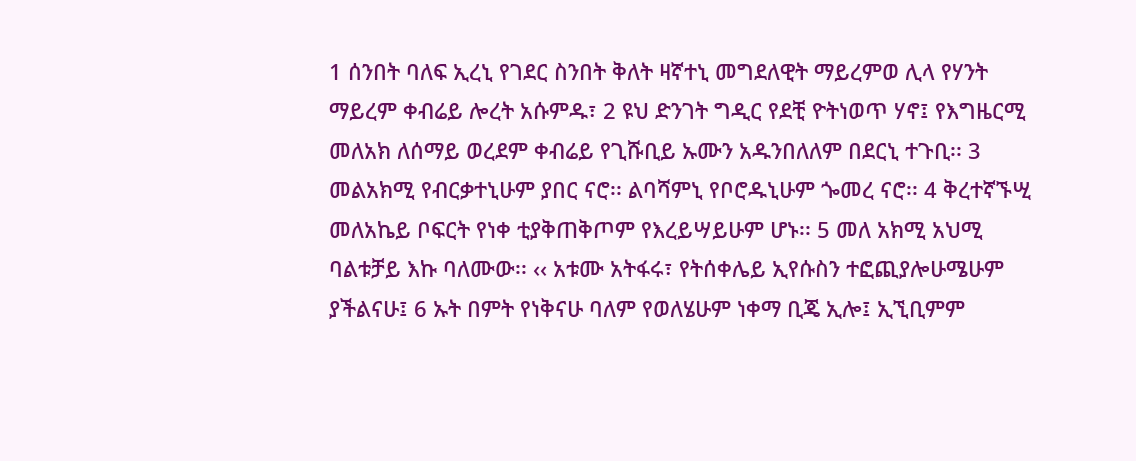1 ሰንበት ባለፍ ኢረኒ የገደር ስንበት ቅለት ዛኛተኒ መግደለዊት ማይረምወ ሊላ የሃንት ማይረም ቀብሬይ ሎረት አሱምዱ፣ 2 ዩህ ድንገት ግዲር የደቺ ዮትነወጥ ሃኖ፤ የእግዜርሚ መለአክ ለሰማይ ወረደም ቀብሬይ የጊሹቢይ ኡሙን አዱንበለለም በደርኒ ተጉቢ፡፡ 3 መልአክሚ የብርቃተኒሁም ያበር ናሮ፡፡ ልባሻምኒ የቦሮዱኒሁም ጐመረ ናሮ፡፡ 4 ቅረተኛኙሢ መለአኬይ ቦፍርት የነቀ ቲያቅጠቅጦም የእረይሣይሁም ሆኑ፡፡ 5 መለ አክሚ አህሚ ባልቱቻይ እኩ ባለሙው፡፡ ‹‹ አቱሙ አትፋሩ፣ የትሰቀሌይ ኢየሱስን ተፎጪያሎሁሜሁም ያችልናሁ፤ 6 ኡት በምት የነቅናሁ ባለም የወለሄሁም ነቀማ ቢጄ ኢሎ፤ ኢኚቢምም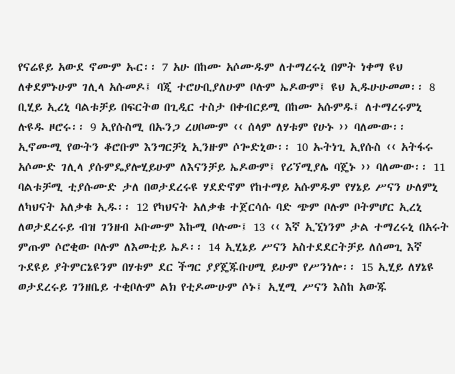የናሬዩይ አውደ ኖሙም ኡር፡፡ 7 አሁ በከሙ አሶሙዱም ለተማረሩኒ በምት ነቀማ ዩህ ለቀደምኑሁም ገሊላ አሱመዶ፤ ባጂ ተሮሁቢያለሁም ቦሉም ኤዶውም፤ ዩህ ኢዱሁሁመመ፡፡ 8 ቢሂይ ኢረኒ ባልቱቻይ በፍርትወ በጊዲር ተስታ በቀብርይሚ በከሙ አሱምዱ፤ ለተማረሩምኒ ሉዩዱ ዞሮሩ፡፡ 9 ኢየሱስሚ በኡንጋ ረሀቦሙም ‹‹ ሰላም ለሃቱም የሁኑ ›› ባለሙው፡፡ ኢኖሙሚ የውትን ቆሮቡም እንግርቻኒ ኢንዙም ሶጐድኒው፡፡ 10 ኡትነጊ ኢየሱስ ‹‹ አትፋሩ አሶሙድ ገሊላ ያሱምዴያሎሂይሁም ለእናንቻይ ኤዶውም፤ የሪኘሚያሌ ባጄኑ ›› ባለሙው፡፡ 11 ባልቱቻሚ ቲያሱሙድ ታለ በወታደረሩዩ ሃደድኖም የከተማይ አሱምዱም የሃኔይ ሥናን ሁለምኒ ለካህናት አለቃቁ ኢዱ፡፡ 12 የካህናት አለቃቁ ተጀርሳሱ ባድ ጭም ቦሉም ቦትምሆር ኢረኒ ለወታደረሩይ ብዝ ገንዘብ ኦቡሙም እኩሚ ቦሉሙ፤ 13 ‹‹ እኛ ኢኚነንም ታል ተማረሩኒ በአሩት ምጡም ሶሮቂው ቦሉም ለእመቲይ ኤዶ፡፡ 14 ኢሂኔይ ሥናን አስተደደርትቻይ ለሰመጊ እኛ ጉደዩይ ያትምርኔዩንም በሃቱም ደር ችግር ያያጄጁቡሀሚ ይሁም የሥንነሎ፡፡ 15 ኢሂይ ለሃኔዩ ወታደረሩይ ገንዘቤይ ተቂቦሉም ልክ የቲዶሙሁም ሶኑ፤ ኢሂሚ ሥናን እስከ አውጁ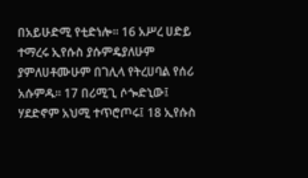በአይሁድሚ የቲድነሎ፡፡ 16 አሥረ ሀድይ ተማረሩ ኢየሱስ ያሱምዴያለሁም ያምለሀቶሙሁም በገሊላ የትረሀባል የሰሪ አሱምዱ፡፡ 17 በሪሚጊ ሶጐድኒው፤ ሃደድኖም አህሚ ተጥሮጦሩ፤ 18 ኢየሱስ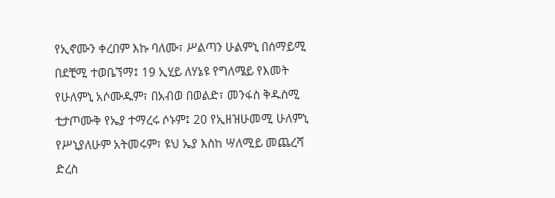የኢኖሙን ቀረበም እኩ ባለሙ፣ ሥልጣን ሁልምኒ በሰማይሚ በደቺሚ ተወቤኘማ፤ 19 ኢሂይ ለሃኔዩ የግለሜይ የእመት የሁለምኒ አሶሙዱም፣ በአብወ በወልድ፣ መንፋስ ቅዱስሚ ቲታጦሙቅ የኤያ ተማረሩ ሶኑም፤ 20 የኢዘዝሁመሚ ሁለምኒ የሥኒያለሁም አትመሩም፣ ዩህ ኤያ እስከ ሣለሚይ መጨረሻ ድረስ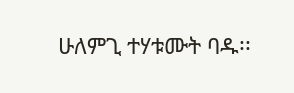ሁለምጊ ተሃቱሙት ባዱ፡፡